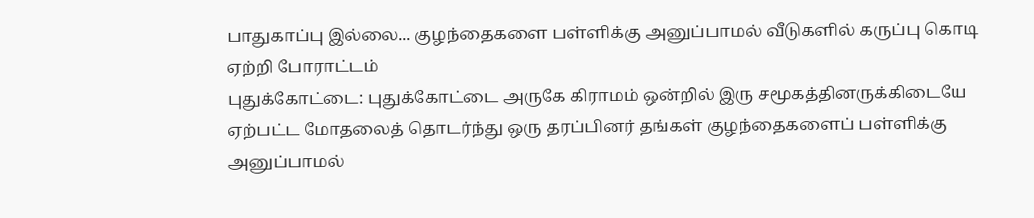பாதுகாப்பு இல்லை... குழந்தைகளை பள்ளிக்கு அனுப்பாமல் வீடுகளில் கருப்பு கொடி ஏற்றி போராட்டம்
புதுக்கோட்டை: புதுக்கோட்டை அருகே கிராமம் ஒன்றில் இரு சமூகத்தினருக்கிடையே ஏற்பட்ட மோதலைத் தொடர்ந்து ஒரு தரப்பினர் தங்கள் குழந்தைகளைப் பள்ளிக்கு அனுப்பாமல்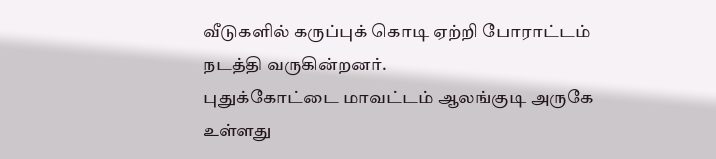வீடுகளில் கருப்புக் கொடி ஏற்றி போராட்டம் நடத்தி வருகின்றனர்.
புதுக்கோட்டை மாவட்டம் ஆலங்குடி அருகே உள்ளது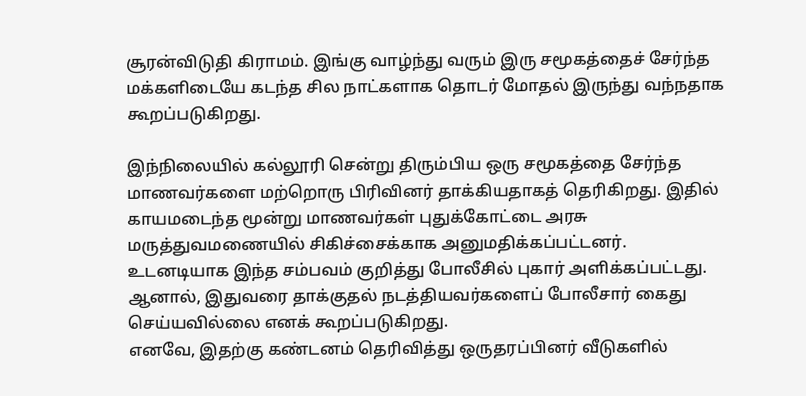சூரன்விடுதி கிராமம். இங்கு வாழ்ந்து வரும் இரு சமூகத்தைச் சேர்ந்த மக்களிடையே கடந்த சில நாட்களாக தொடர் மோதல் இருந்து வந்நதாக கூறப்படுகிறது.

இந்நிலையில் கல்லூரி சென்று திரும்பிய ஒரு சமூகத்தை சேர்ந்த மாணவர்களை மற்றொரு பிரிவினர் தாக்கியதாகத் தெரிகிறது. இதில் காயமடைந்த மூன்று மாணவர்கள் புதுக்கோட்டை அரசு மருத்துவமணையில் சிகிச்சைக்காக அனுமதிக்கப்பட்டனர்.
உடனடியாக இந்த சம்பவம் குறித்து போலீசில் புகார் அளிக்கப்பட்டது. ஆனால், இதுவரை தாக்குதல் நடத்தியவர்களைப் போலீசார் கைது செய்யவில்லை எனக் கூறப்படுகிறது.
எனவே, இதற்கு கண்டனம் தெரிவித்து ஒருதரப்பினர் வீடுகளில்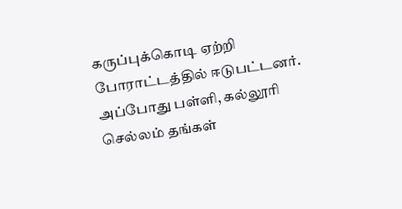கருப்புக்கொடி ஏற்றி போராட்டத்தில் ஈடுபட்டனர். அப்போது பள்ளி, கல்லூரி செல்லம் தங்கள்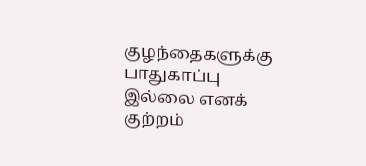குழந்தைகளுக்கு பாதுகாப்பு இல்லை எனக் குற்றம்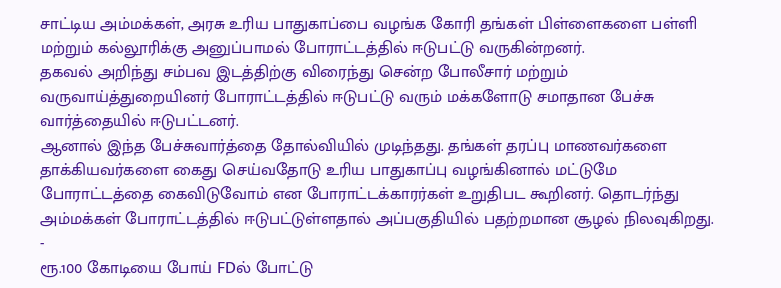சாட்டிய அம்மக்கள், அரசு உரிய பாதுகாப்பை வழங்க கோரி தங்கள் பிள்ளைகளை பள்ளி மற்றும் கல்லூரிக்கு அனுப்பாமல் போராட்டத்தில் ஈடுபட்டு வருகின்றனர்.
தகவல் அறிந்து சம்பவ இடத்திற்கு விரைந்து சென்ற போலீசார் மற்றும் வருவாய்த்துறையினர் போராட்டத்தில் ஈடுபட்டு வரும் மக்களோடு சமாதான பேச்சு வார்த்தையில் ஈடுபட்டனர்.
ஆனால் இந்த பேச்சுவார்த்தை தோல்வியில் முடிந்தது. தங்கள் தரப்பு மாணவர்களை தாக்கியவர்களை கைது செய்வதோடு உரிய பாதுகாப்பு வழங்கினால் மட்டுமே போராட்டத்தை கைவிடுவோம் என போராட்டக்காரர்கள் உறுதிபட கூறினர். தொடர்ந்து அம்மக்கள் போராட்டத்தில் ஈடுபட்டுள்ளதால் அப்பகுதியில் பதற்றமான சூழல் நிலவுகிறது.
-
ரூ.100 கோடியை போய் FDல் போட்டு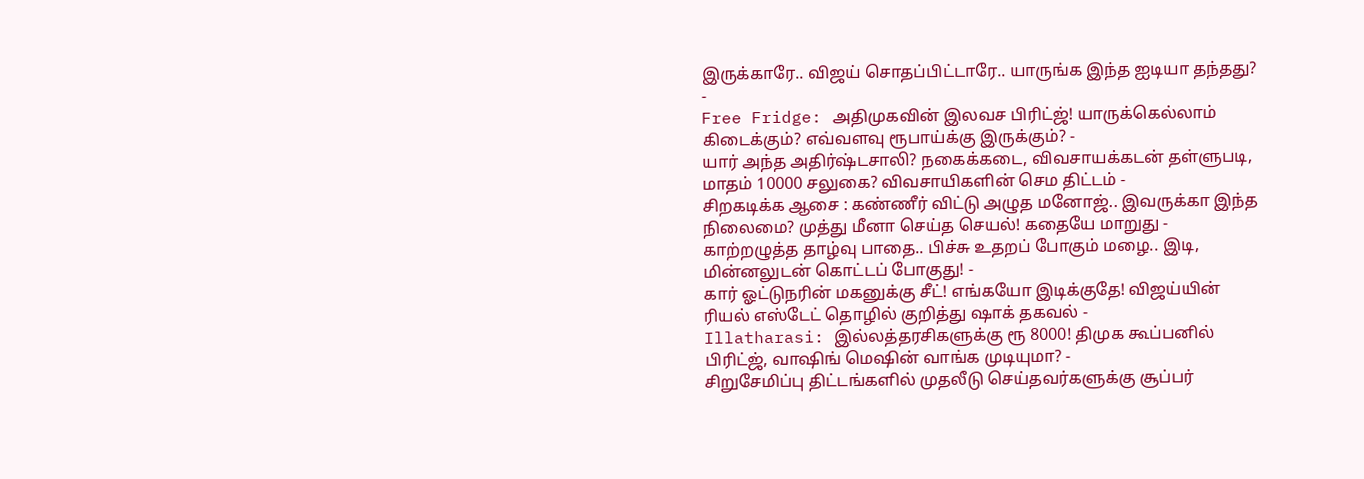இருக்காரே.. விஜய் சொதப்பிட்டாரே.. யாருங்க இந்த ஐடியா தந்தது? -
Free Fridge: அதிமுகவின் இலவச பிரிட்ஜ்! யாருக்கெல்லாம் கிடைக்கும்? எவ்வளவு ரூபாய்க்கு இருக்கும்? -
யார் அந்த அதிர்ஷ்டசாலி? நகைக்கடை, விவசாயக்கடன் தள்ளுபடி, மாதம் 10000 சலுகை? விவசாயிகளின் செம திட்டம் -
சிறகடிக்க ஆசை : கண்ணீர் விட்டு அழுத மனோஜ்.. இவருக்கா இந்த நிலைமை? முத்து மீனா செய்த செயல்! கதையே மாறுது -
காற்றழுத்த தாழ்வு பாதை.. பிச்சு உதறப் போகும் மழை.. இடி, மின்னலுடன் கொட்டப் போகுது! -
கார் ஓட்டுநரின் மகனுக்கு சீட்! எங்கயோ இடிக்குதே! விஜய்யின் ரியல் எஸ்டேட் தொழில் குறித்து ஷாக் தகவல் -
Illatharasi: இல்லத்தரசிகளுக்கு ரூ 8000! திமுக கூப்பனில் பிரிட்ஜ், வாஷிங் மெஷின் வாங்க முடியுமா? -
சிறுசேமிப்பு திட்டங்களில் முதலீடு செய்தவர்களுக்கு சூப்பர்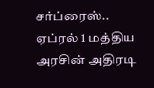சர்ப்ரைஸ்.. ஏப்ரல் 1 மத்திய அரசின் அதிரடி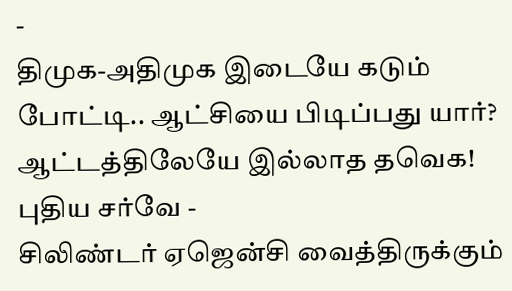-
திமுக-அதிமுக இடையே கடும் போட்டி.. ஆட்சியை பிடிப்பது யார்? ஆட்டத்திலேயே இல்லாத தவெக! புதிய சர்வே -
சிலிண்டர் ஏஜென்சி வைத்திருக்கும்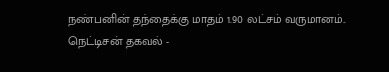நண்பனின் தந்தைக்கு மாதம் 1.90 லட்சம் வருமானம்.. நெட்டிசன் தகவல் -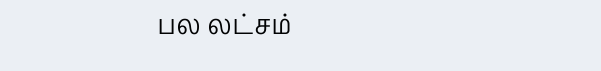பல லட்சம்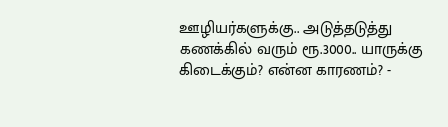ஊழியர்களுக்கு.. அடுத்தடுத்து கணக்கில் வரும் ரூ.3000.. யாருக்கு கிடைக்கும்? என்ன காரணம்? -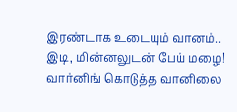இரண்டாக உடையும் வானம்.. இடி, மின்னலுடன் பேய் மழை! வார்னிங் கொடுத்த வானிலை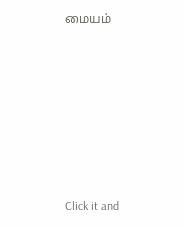மையம்












Click it and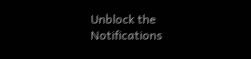Unblock the Notifications